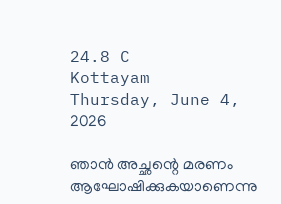24.8 C
Kottayam
Thursday, June 4, 2026

ഞാന്‍ അച്ഛന്റെ മരണം ആഘോഷിക്കുകയാണെന്നു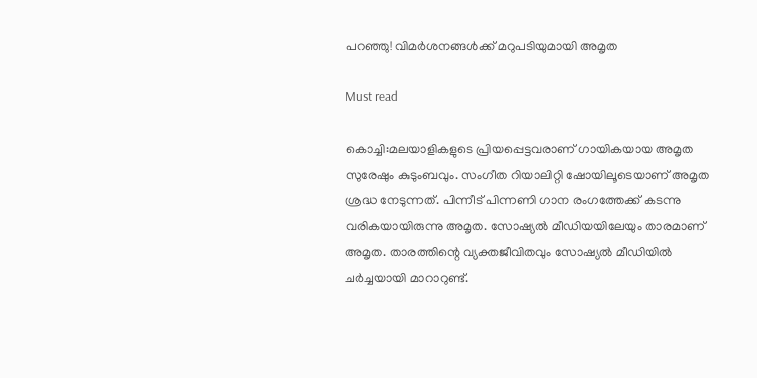പറഞ്ഞു! വിമര്‍ശനങ്ങള്‍ക്ക് മറുപടിയുമായി അമൃത

Must read

കൊച്ചി:മലയാളികളുടെ പ്രിയപ്പെട്ടവരാണ് ഗായികയായ അമൃത സുരേഷും കുടുംബവും. സംഗീത റിയാലിറ്റി ഷോയിലൂടെയാണ് അമൃത ശ്രദ്ധ നേടുന്നത്. പിന്നീട് പിന്നണി ഗാന രംഗത്തേക്ക് കടന്നു വരികയായിരുന്നു അമൃത. സോഷ്യല്‍ മീഡിയയിലേയും താരമാണ് അമൃത. താരത്തിന്റെ വ്യക്തജീവിതവും സോഷ്യല്‍ മീഡിയില്‍ ചര്‍ച്ചയായി മാറാറുണ്ട്.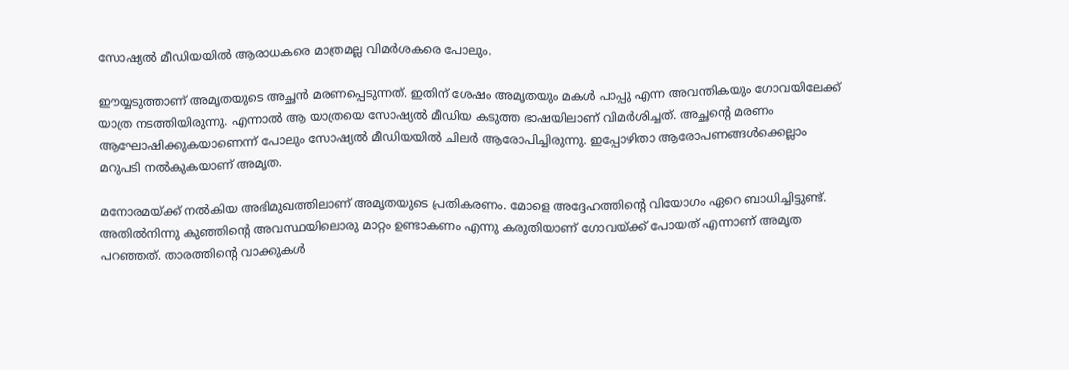സോഷ്യല്‍ മീഡിയയില്‍ ആരാധകരെ മാത്രമല്ല വിമര്‍ശകരെ പോലും.

ഈയ്യടുത്താണ് അമൃതയുടെ അച്ഛന്‍ മരണപ്പെടുന്നത്. ഇതിന് ശേഷം അമൃതയും മകള്‍ പാപ്പു എന്ന അവന്തികയും ഗോവയിലേക്ക് യാത്ര നടത്തിയിരുന്നു. എന്നാല്‍ ആ യാത്രയെ സോഷ്യല്‍ മീഡിയ കടുത്ത ഭാഷയിലാണ് വിമര്‍ശിച്ചത്. അച്ഛന്റെ മരണം ആഘോഷിക്കുകയാണെന്ന് പോലും സോഷ്യല്‍ മീഡിയയില്‍ ചിലര്‍ ആരോപിച്ചിരുന്നു. ഇപ്പോഴിതാ ആരോപണങ്ങള്‍ക്കെല്ലാം മറുപടി നല്‍കുകയാണ് അമൃത.

മനോരമയ്ക്ക് നല്‍കിയ അഭിമുഖത്തിലാണ് അമൃതയുടെ പ്രതികരണം. മോളെ അദ്ദേഹത്തിന്റെ വിയോഗം ഏറെ ബാധിച്ചിട്ടുണ്ട്. അതില്‍നിന്നു കുഞ്ഞിന്റെ അവസ്ഥയിലൊരു മാറ്റം ഉണ്ടാകണം എന്നു കരുതിയാണ് ഗോവയ്ക്ക് പോയത് എന്നാണ് അമൃത പറഞ്ഞത്. താരത്തിന്റെ വാക്കുകള്‍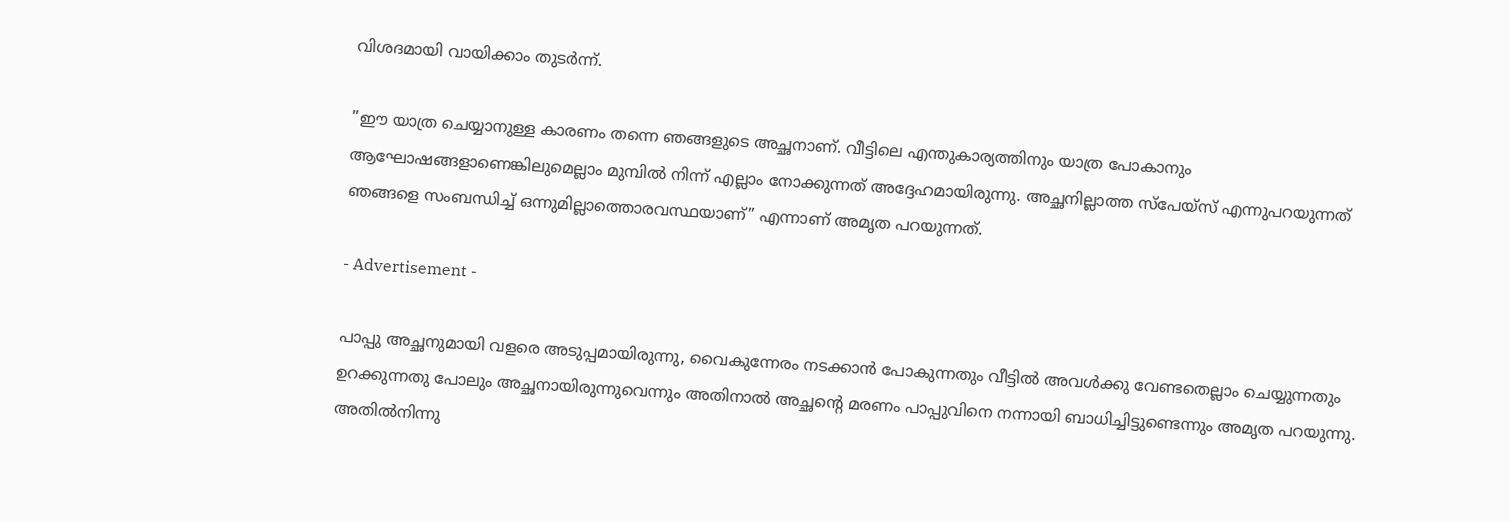വിശദമായി വായിക്കാം തുടര്‍ന്ന്.

”ഈ യാത്ര ചെയ്യാനുള്ള കാരണം തന്നെ ഞങ്ങളുടെ അച്ഛനാണ്. വീട്ടിലെ എന്തുകാര്യത്തിനും യാത്ര പോകാനും ആഘോഷങ്ങളാണെങ്കിലുമെല്ലാം മുമ്പില്‍ നിന്ന് എല്ലാം നോക്കുന്നത് അദ്ദേഹമായിരുന്നു. അച്ഛനില്ലാത്ത സ്‌പേയ്‌സ് എന്നുപറയുന്നത് ഞങ്ങളെ സംബന്ധിച്ച് ഒന്നുമില്ലാത്തൊരവസ്ഥയാണ്” എന്നാണ് അമൃത പറയുന്നത്.

- Advertisement -

പാപ്പു അച്ഛനുമായി വളരെ അടുപ്പമായിരുന്നു, വൈകുന്നേരം നടക്കാന്‍ പോകുന്നതും വീട്ടില്‍ അവള്‍ക്കു വേണ്ടതെല്ലാം ചെയ്യുന്നതും ഉറക്കുന്നതു പോലും അച്ഛനായിരുന്നുവെന്നും അതിനാല്‍ അച്ഛന്റെ മരണം പാപ്പുവിനെ നന്നായി ബാധിച്ചിട്ടുണ്ടെന്നും അമൃത പറയുന്നു. അതില്‍നിന്നു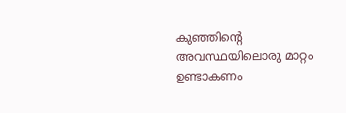കുഞ്ഞിന്റെ അവസ്ഥയിലൊരു മാറ്റം ഉണ്ടാകണം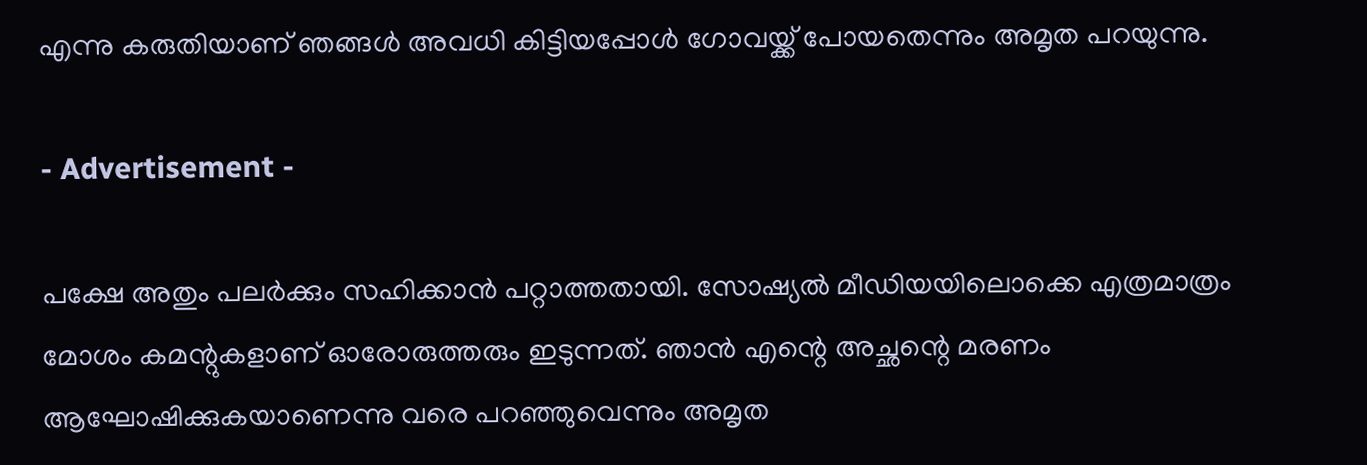എന്നു കരുതിയാണ് ഞങ്ങള്‍ അവധി കിട്ടിയപ്പോള്‍ ഗോവയ്ക്ക് പോയതെന്നും അമൃത പറയുന്നു.

- Advertisement -

പക്ഷേ അതും പലര്‍ക്കും സഹിക്കാന്‍ പറ്റാത്തതായി. സോഷ്യല്‍ മീഡിയയിലൊക്കെ എത്രമാത്രം മോശം കമന്റുകളാണ് ഓരോരുത്തരും ഇടുന്നത്. ഞാന്‍ എന്റെ അച്ഛന്റെ മരണം ആഘോഷിക്കുകയാണെന്നു വരെ പറഞ്ഞുവെന്നും അമൃത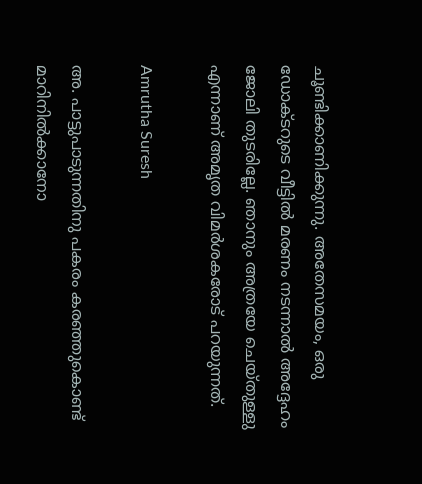ചൂണ്ടിക്കാണിക്കുന്നു. അതേസമയം, ഒരു ഡോക്ടറുടെ വീട്ടില്‍ മരണം നടന്നാല്‍ അദ്ദേഹം ജോലി തുടരില്ലേ. ഞാനും അത്രയേ ചെയ്തുള്ളു എന്നാണ് അമൃത വിമര്‍ശകരോട് പറയുന്നത്.

Amrutha Suresh

അ. പാട്ടുപാടുന്നതിനു പകരം കരഞ്ഞുകൊണ്ട് മാറിനില്‍ക്കാനോ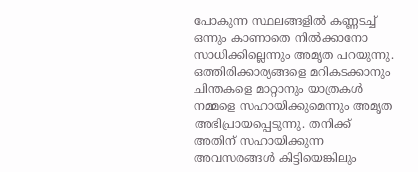പോകുന്ന സ്ഥലങ്ങളില്‍ കണ്ണടച്ച് ഒന്നും കാണാതെ നില്‍ക്കാനോ സാധിക്കില്ലെന്നും അമൃത പറയുന്നു. ഒത്തിരിക്കാര്യങ്ങളെ മറികടക്കാനും ചിന്തകളെ മാറ്റാനും യാത്രകള്‍ നമ്മളെ സഹായിക്കുമെന്നും അമൃത അഭിപ്രായപ്പെടുന്നു. തനിക്ക് അതിന് സഹായിക്കുന്ന അവസരങ്ങള്‍ കിട്ടിയെങ്കിലും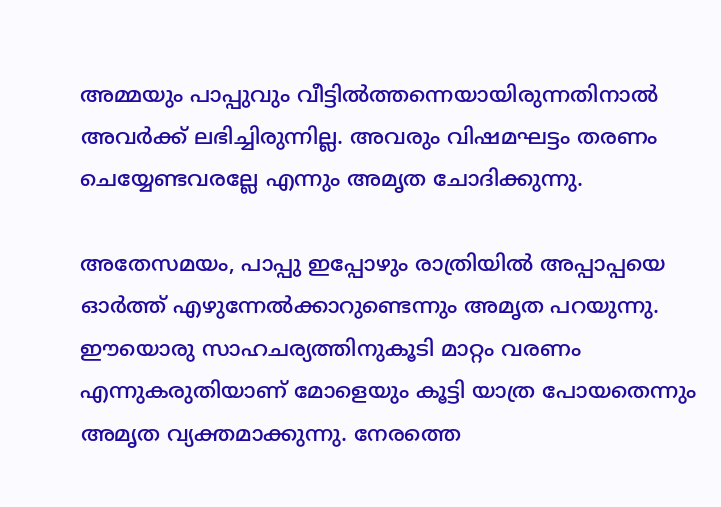അമ്മയും പാപ്പുവും വീട്ടില്‍ത്തന്നെയായിരുന്നതിനാല്‍ അവര്‍ക്ക് ലഭിച്ചിരുന്നില്ല. അവരും വിഷമഘട്ടം തരണം ചെയ്യേണ്ടവരല്ലേ എന്നും അമൃത ചോദിക്കുന്നു.

അതേസമയം, പാപ്പു ഇപ്പോഴും രാത്രിയില്‍ അപ്പാപ്പയെ ഓര്‍ത്ത് എഴുന്നേല്‍ക്കാറുണ്ടെന്നും അമൃത പറയുന്നു. ഈയൊരു സാഹചര്യത്തിനുകൂടി മാറ്റം വരണം എന്നുകരുതിയാണ് മോളെയും കൂട്ടി യാത്ര പോയതെന്നും അമൃത വ്യക്തമാക്കുന്നു. നേരത്തെ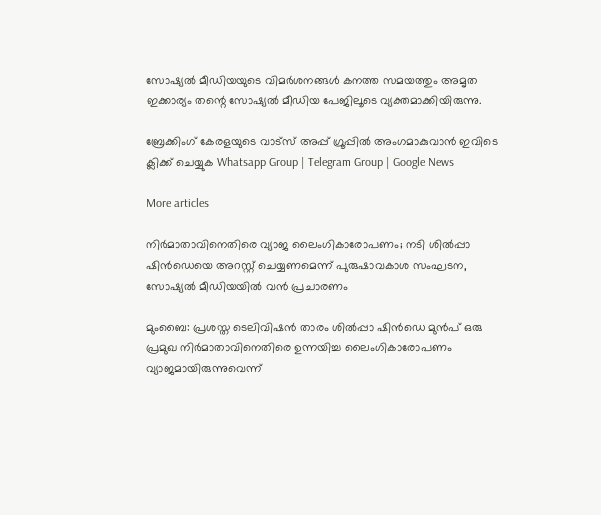സോഷ്യല്‍ മീഡിയയുടെ വിമര്‍ശനങ്ങള്‍ കനത്ത സമയത്തും അമൃത ഇക്കാര്യം തന്റെ സോഷ്യല്‍ മീഡിയ പേജിലൂടെ വ്യക്തമാക്കിയിരുന്നു.

ബ്രേക്കിംഗ് കേരളയുടെ വാട്സ് അപ്പ് ഗ്രൂപ്പിൽ അംഗമാകുവാൻ ഇവിടെ ക്ലിക്ക് ചെയ്യുക Whatsapp Group | Telegram Group | Google News

More articles

നിർമാതാവിനെതിരെ വ്യാജ ലൈംഗികാരോപണം; നടി ശിൽപ്പാ ഷിൻഡെയെ അറസ്റ്റ് ചെയ്യണമെന്ന് പുരുഷാവകാശ സംഘടന, സോഷ്യൽ മീഡിയയിൽ വൻ പ്രചാരണം

മുംബൈ: പ്രശസ്ത ടെലിവിഷൻ താരം ശിൽപ്പാ ഷിൻഡെ മുൻപ് ഒരു പ്രമുഖ നിർമാതാവിനെതിരെ ഉന്നയിച്ച ലൈംഗികാരോപണം വ്യാജമായിരുന്നുവെന്ന്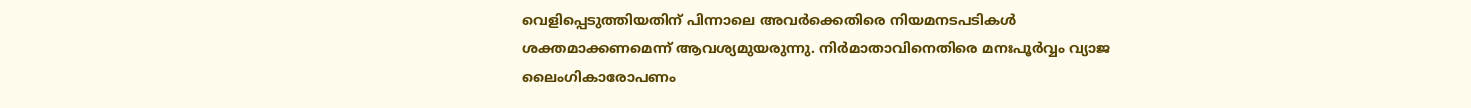വെളിപ്പെടുത്തിയതിന് പിന്നാലെ അവർക്കെതിരെ നിയമനടപടികൾ ശക്തമാക്കണമെന്ന് ആവശ്യമുയരുന്നു. നിർമാതാവിനെതിരെ മനഃപൂർവ്വം വ്യാജ ലൈംഗികാരോപണം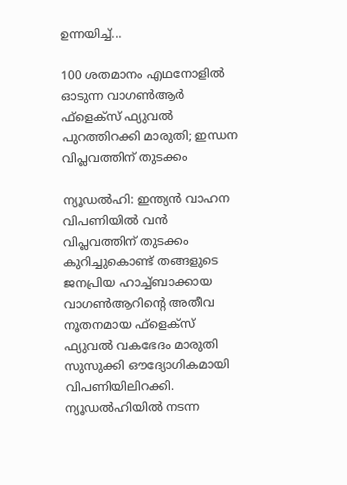ഉന്നയിച്ച്...

100 ശതമാനം എഥനോളിൽ ഓടുന്ന വാഗൺആർ ഫ്ളെക്സ് ഫ്യുവൽ പുറത്തിറക്കി മാരുതി; ഇന്ധന വിപ്ലവത്തിന് തുടക്കം

ന്യൂഡൽഹി: ഇന്ത്യൻ വാഹന വിപണിയിൽ വൻ വിപ്ലവത്തിന് തുടക്കം കുറിച്ചുകൊണ്ട് തങ്ങളുടെ ജനപ്രിയ ഹാച്ച്ബാക്കായ വാഗൺആറിന്റെ അതീവ നൂതനമായ ഫ്‌ളെക്‌സ് ഫ്യുവൽ വകഭേദം മാരുതി സുസുക്കി ഔദ്യോഗികമായി വിപണിയിലിറക്കി. ന്യൂഡൽഹിയിൽ നടന്ന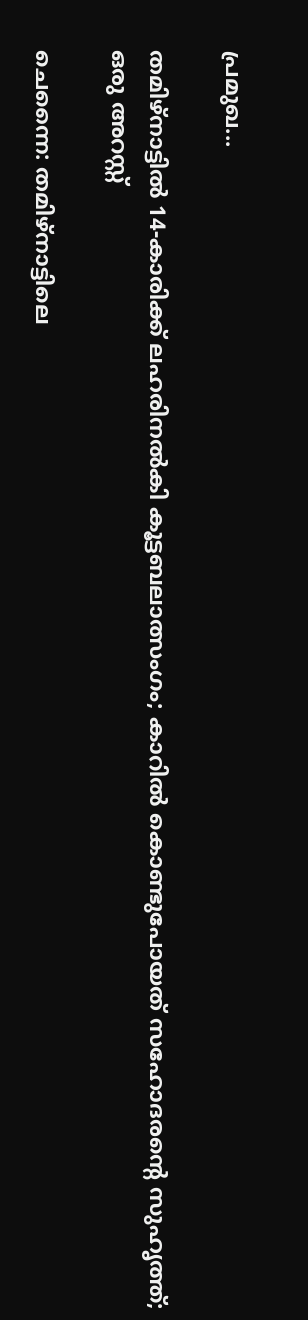പ്രമുഖ...

തമിഴ്നാട്ടിൽ 14-കാരിക്ക് ലഹരിനൽകി കൂട്ടബലാത്സംഗം; കാറിൽ കൊണ്ടുപോയത് സഹോദരന്റെ സുഹൃത്ത്; ഒരു അറസ്റ്റ്

ചെന്നൈ: തമിഴ്നാട്ടിലെ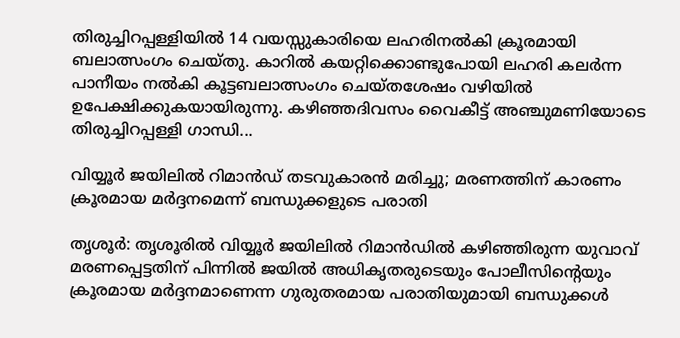തിരുച്ചിറപ്പള്ളിയിൽ 14 വയസ്സുകാരിയെ ലഹരിനൽകി ക്രൂരമായി ബലാത്സംഗം ചെയ്തു. കാറിൽ കയറ്റിക്കൊണ്ടുപോയി ലഹരി കലർന്ന പാനീയം നൽകി കൂട്ടബലാത്സംഗം ചെയ്തശേഷം വഴിയിൽ ഉപേക്ഷിക്കുകയായിരുന്നു. കഴിഞ്ഞദിവസം വൈകീട്ട് അഞ്ചുമണിയോടെ തിരുച്ചിറപ്പള്ളി ഗാന്ധി...

വിയ്യൂർ ജയിലിൽ റിമാൻഡ് തടവുകാരൻ മരിച്ചു; മരണത്തിന് കാരണം ക്രൂരമായ മർദ്ദനമെന്ന് ബന്ധുക്കളുടെ പരാതി

തൃശൂർ: തൃശൂരിൽ വിയ്യൂർ ജയിലിൽ റിമാൻഡിൽ കഴിഞ്ഞിരുന്ന യുവാവ് മരണപ്പെട്ടതിന് പിന്നിൽ ജയിൽ അധികൃതരുടെയും പോലീസിന്റെയും ക്രൂരമായ മർദ്ദനമാണെന്ന ഗുരുതരമായ പരാതിയുമായി ബന്ധുക്കൾ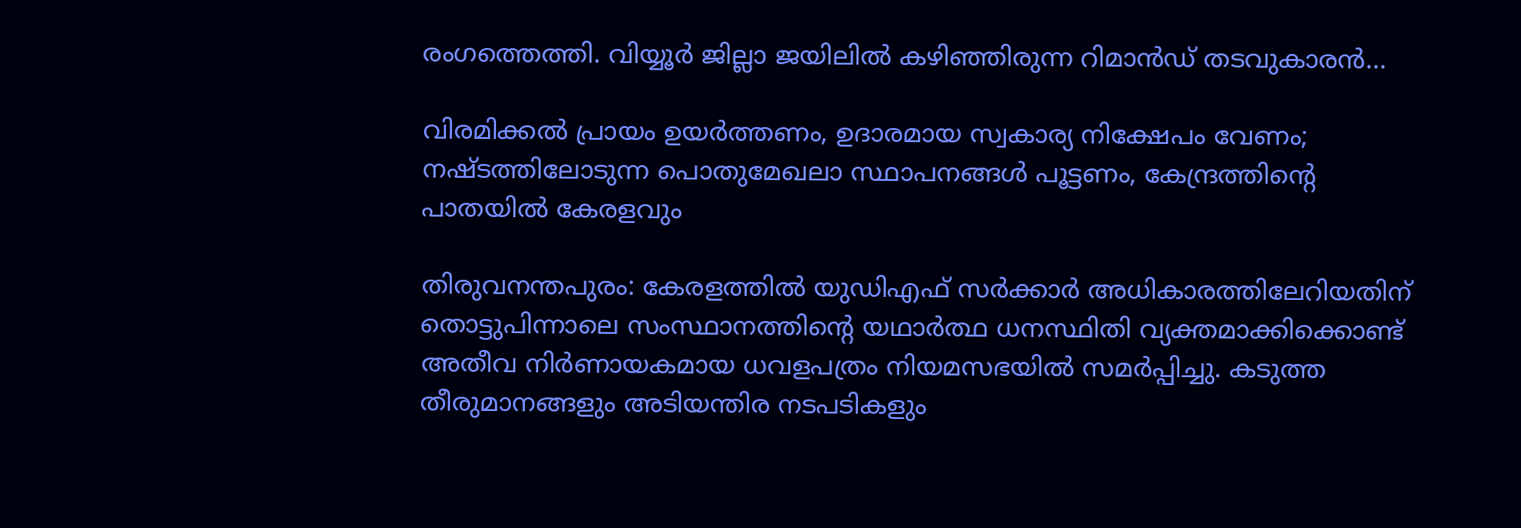രംഗത്തെത്തി. വിയ്യൂർ ജില്ലാ ജയിലിൽ കഴിഞ്ഞിരുന്ന റിമാൻഡ് തടവുകാരൻ...

വിരമിക്കൽ പ്രായം ഉയർത്തണം, ഉദാരമായ സ്വകാര്യ നിക്ഷേപം വേണം; നഷ്ടത്തിലോടുന്ന പൊതുമേഖലാ സ്ഥാപനങ്ങള്‍ പൂട്ടണം, കേന്ദ്രത്തിന്റെ പാതയില്‍ കേരളവും

തിരുവനന്തപുരം: കേരളത്തിൽ യുഡിഎഫ് സർക്കാർ അധികാരത്തിലേറിയതിന് തൊട്ടുപിന്നാലെ സംസ്ഥാനത്തിന്റെ യഥാർത്ഥ ധനസ്ഥിതി വ്യക്തമാക്കിക്കൊണ്ട് അതീവ നിർണായകമായ ധവളപത്രം നിയമസഭയിൽ സമർപ്പിച്ചു. കടുത്ത തീരുമാനങ്ങളും അടിയന്തിര നടപടികളും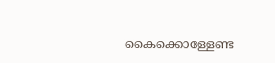കൈക്കൊള്ളേണ്ട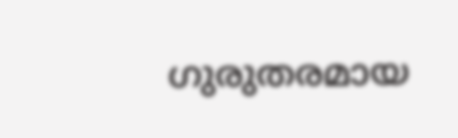ഗുരുതരമായ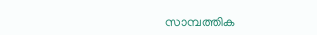സാമ്പത്തിക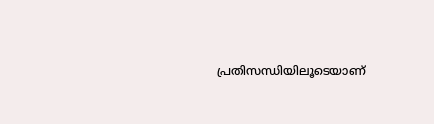പ്രതിസന്ധിയിലൂടെയാണ്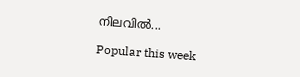നിലവിൽ...

Popular this week